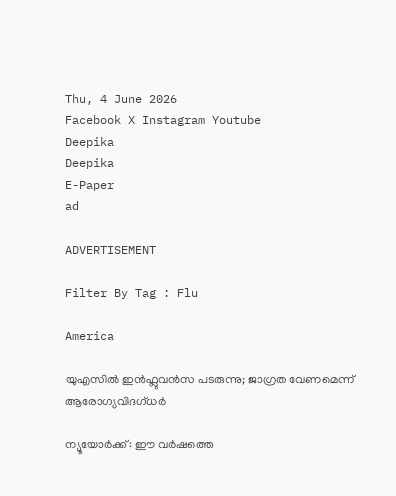Thu, 4 June 2026
Facebook X Instagram Youtube
Deepika
Deepika
E-Paper
ad

ADVERTISEMENT

Filter By Tag : Flu

America

യുഎസിൽ ഇൻഫ്ലുവൻസ പടരുന്നു; ജാഗ്രത വേണമെന്ന് ആരോഗ്യവിദഗ്ധർ

ന്യൂയോർക്ക്: ഈ വർഷത്തെ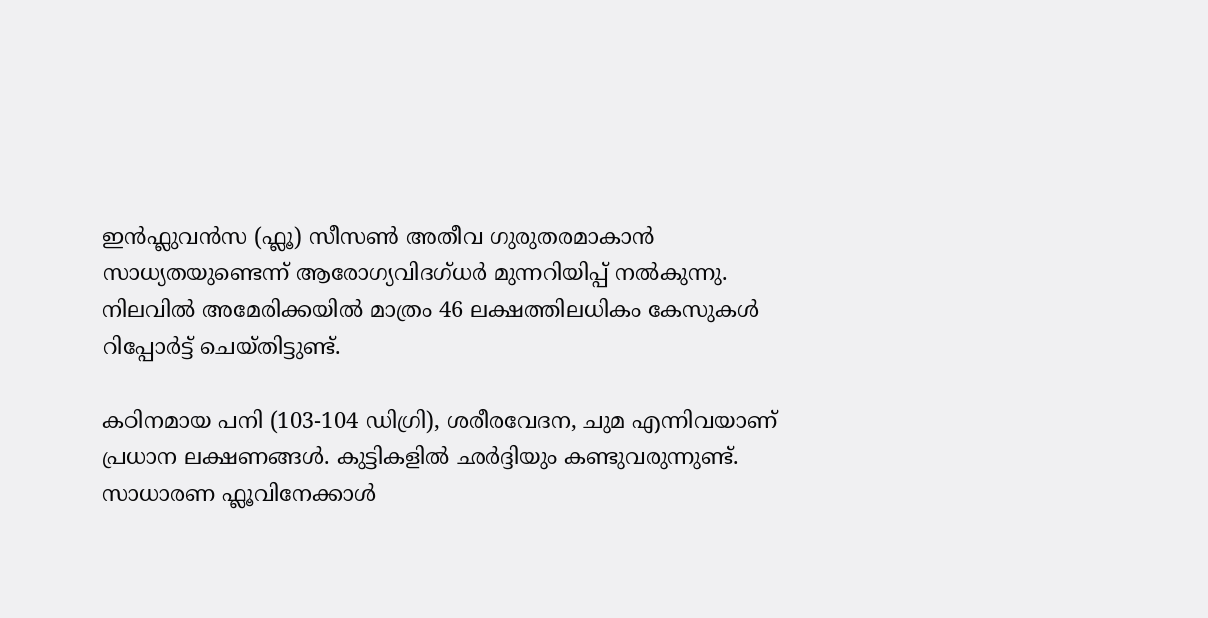ഇൻഫ്ലുവൻസ (ഫ്ലൂ) സീസൺ അതീവ ഗുരുതരമാകാൻ സാധ്യതയുണ്ടെന്ന് ആരോഗ്യവിദഗ്ധർ മുന്നറിയിപ്പ് നൽകുന്നു. നിലവിൽ അമേരിക്കയിൽ മാത്രം 46 ലക്ഷത്തിലധികം കേസുകൾ റിപ്പോർട്ട് ചെയ്തിട്ടുണ്ട്.

കഠിനമായ പനി (103-104 ഡിഗ്രി), ശരീരവേദന, ചുമ എന്നിവയാണ് പ്രധാന ലക്ഷണങ്ങൾ. കുട്ടികളിൽ ഛർദ്ദിയും കണ്ടുവരുന്നുണ്ട്. സാധാരണ ഫ്ലൂവിനേക്കാൾ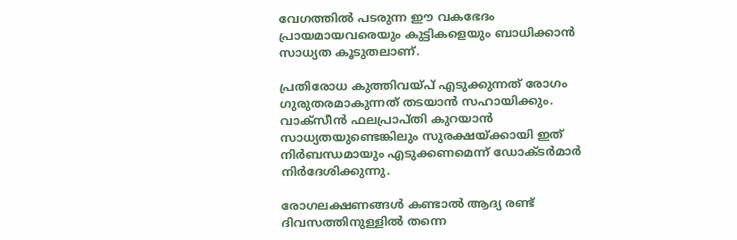വേഗത്തിൽ പടരുന്ന ഈ വകഭേദം പ്രായമായവരെയും കുട്ടികളെയും ബാധിക്കാൻ സാധ്യത കൂടുതലാണ്.

പ്രതിരോധ കുത്തിവയ്പ് എടുക്കുന്നത് രോഗം ഗുരുതരമാകുന്നത് തടയാൻ സഹായിക്കും. വാക്സീൻ ഫലപ്രാപ്തി കുറയാൻ സാധ്യതയുണ്ടെങ്കിലും സുരക്ഷയ്ക്കായി ഇത് നിർബന്ധമായും എടുക്കണമെന്ന് ഡോക്ടർമാർ നിർദേശിക്കുന്നു.

രോഗലക്ഷണങ്ങൾ കണ്ടാൽ ആദ്യ രണ്ട് ദിവസത്തിനുള്ളിൽ തന്നെ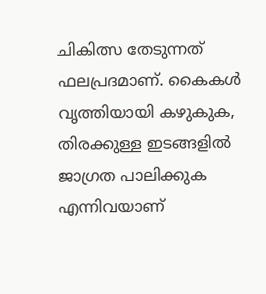ചികിത്സ തേടുന്നത് ഫലപ്രദമാണ്. കൈകൾ വൃത്തിയായി കഴുകുക, തിരക്കുള്ള ഇടങ്ങളിൽ ജാഗ്രത പാലിക്കുക എന്നിവയാണ്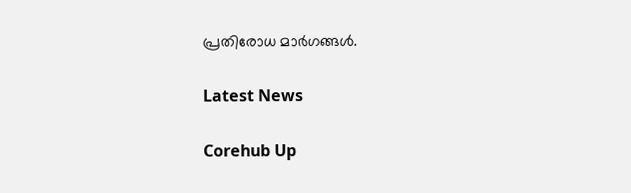പ്രതിരോധ മാർഗങ്ങൾ.

Latest News

Corehub Up